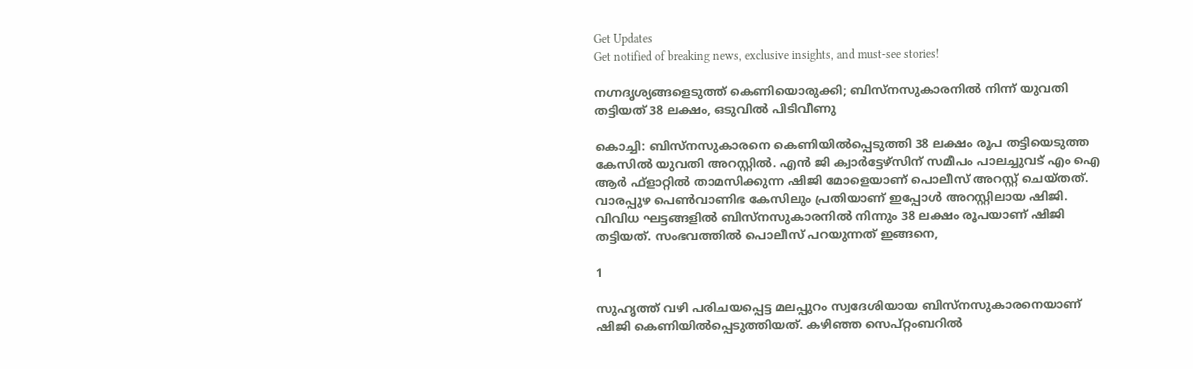Get Updates
Get notified of breaking news, exclusive insights, and must-see stories!

നഗ്നദൃശ്യങ്ങളെടുത്ത് കെണിയൊരുക്കി; ബിസ്‌നസുകാരനില്‍ നിന്ന് യുവതി തട്ടിയത് 38 ലക്ഷം, ഒടുവില്‍ പിടിവീണു

കൊച്ചി: ബിസ്‌നസുകാരനെ കെണിയില്‍പ്പെടുത്തി 38 ലക്ഷം രൂപ തട്ടിയെടുത്ത കേസില്‍ യുവതി അറസ്റ്റില്‍. എന്‍ ജി ക്വാര്‍ട്ടേഴ്‌സിന് സമീപം പാലച്ചുവട് എം ഐ ആര്‍ ഫ്‌ളാറ്റില്‍ താമസിക്കുന്ന ഷിജി മോളെയാണ് പൊലീസ് അറസ്റ്റ് ചെയ്തത്. വാരപ്പുഴ പെണ്‍വാണിഭ കേസിലും പ്രതിയാണ് ഇപ്പോള്‍ അറസ്റ്റിലായ ഷിജി. വിവിധ ഘട്ടങ്ങളില്‍ ബിസ്‌നസുകാരനില്‍ നിന്നും 38 ലക്ഷം രൂപയാണ് ഷിജി തട്ടിയത്. സംഭവത്തില്‍ പൊലീസ് പറയുന്നത് ഇങ്ങനെ,

1

സുഹൃത്ത് വഴി പരിചയപ്പെട്ട മലപ്പുറം സ്വദേശിയായ ബിസ്‌നസുകാരനെയാണ് ഷിജി കെണിയില്‍പ്പെടുത്തിയത്. കഴിഞ്ഞ സെപ്റ്റംബറില്‍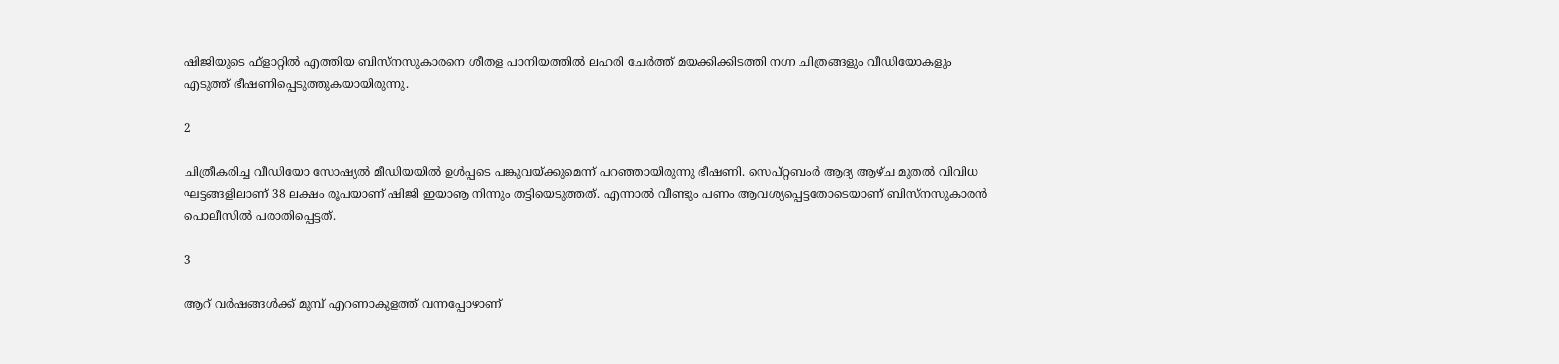ഷിജിയുടെ ഫ്‌ളാറ്റില്‍ എത്തിയ ബിസ്‌നസുകാരനെ ശീതള പാനിയത്തില്‍ ലഹരി ചേര്‍ത്ത് മയക്കിക്കിടത്തി നഗ്ന ചിത്രങ്ങളും വീഡിയോകളും എടുത്ത് ഭീഷണിപ്പെടുത്തുകയായിരുന്നു.

2

ചിത്രീകരിച്ച വീഡിയോ സോഷ്യല്‍ മീഡിയയില്‍ ഉള്‍പ്പടെ പങ്കുവയ്ക്കുമെന്ന് പറഞ്ഞായിരുന്നു ഭീഷണി. സെപ്റ്റബംര്‍ ആദ്യ ആഴ്ച മുതല്‍ വിവിധ ഘട്ടങ്ങളിലാണ് 38 ലക്ഷം രൂപയാണ് ഷിജി ഇയാൡ നിന്നും തട്ടിയെടുത്തത്. എന്നാല്‍ വീണ്ടും പണം ആവശ്യപ്പെട്ടതോടെയാണ് ബിസ്‌നസുകാരന്‍ പൊലീസില്‍ പരാതിപ്പെട്ടത്.

3

ആറ് വര്‍ഷങ്ങള്‍ക്ക് മുമ്പ് എറണാകുളത്ത് വന്നപ്പോഴാണ്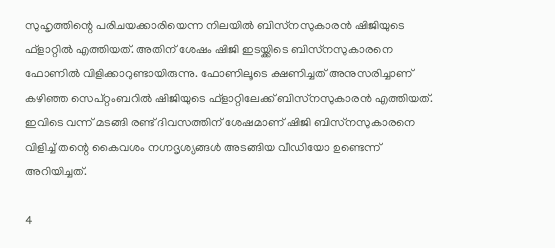സുഹൃത്തിന്റെ പരിചയക്കാരിയെന്ന നിലയില്‍ ബിസ്‌നസുകാരന്‍ ഷിജിയുടെ ഫ്‌ളാറ്റില്‍ എത്തിയത്. അതിന് ശേഷം ഷിജി ഇടയ്ക്കിടെ ബിസ്‌നസുകാരനെ ഫോണില്‍ വിളിക്കാറുണ്ടായിരുന്നു. ഫോണിലൂടെ ക്ഷണിച്ചത് അനുസരിച്ചാണ് കഴിഞ്ഞ സെപ്റ്റംബറില്‍ ഷിജിയുടെ ഫ്‌ളാറ്റിലേക്ക് ബിസ്‌നസുകാരന്‍ എത്തിയത്. ഇവിടെ വന്ന് മടങ്ങി രണ്ട് ദിവസത്തിന് ശേഷമാണ് ഷിജി ബിസ്‌നസുകാരനെ വിളിച്ച് തന്റെ കൈവശം നഗ്നദൃശ്യങ്ങള്‍ അടങ്ങിയ വീഡിയോ ഉണ്ടെന്ന് അറിയിച്ചത്.

4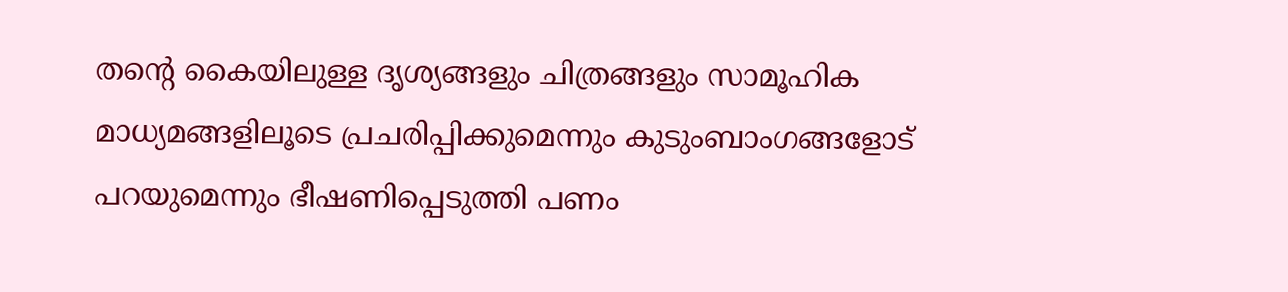തന്റെ കൈയിലുള്ള ദൃശ്യങ്ങളും ചിത്രങ്ങളും സാമൂഹിക മാധ്യമങ്ങളിലൂടെ പ്രചരിപ്പിക്കുമെന്നും കുടുംബാംഗങ്ങളോട് പറയുമെന്നും ഭീഷണിപ്പെടുത്തി പണം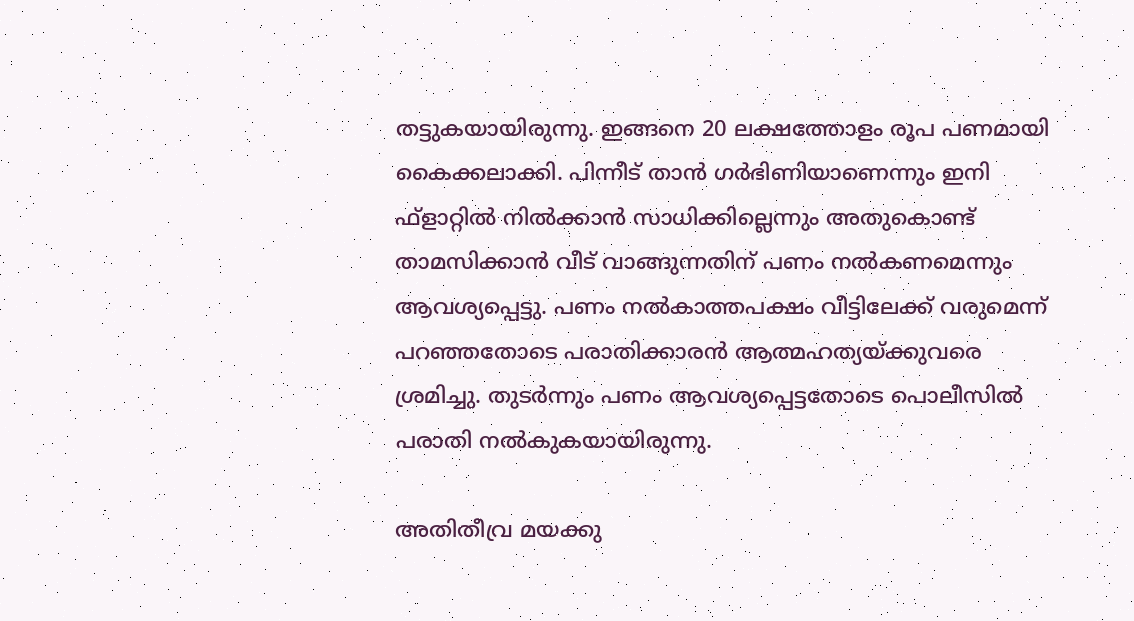തട്ടുകയായിരുന്നു. ഇങ്ങനെ 20 ലക്ഷത്തോളം രൂപ പണമായി കൈക്കലാക്കി. പിന്നീട് താന്‍ ഗര്‍ഭിണിയാണെന്നും ഇനി ഫ്ളാറ്റില്‍ നില്‍ക്കാന്‍ സാധിക്കില്ലെന്നും അതുകൊണ്ട് താമസിക്കാന്‍ വീട് വാങ്ങുന്നതിന് പണം നല്‍കണമെന്നും ആവശ്യപ്പെട്ടു. പണം നല്‍കാത്തപക്ഷം വീട്ടിലേക്ക് വരുമെന്ന് പറഞ്ഞതോടെ പരാതിക്കാരന്‍ ആത്മഹത്യയ്ക്കുവരെ ശ്രമിച്ചു. തുടര്‍ന്നും പണം ആവശ്യപ്പെട്ടതോടെ പൊലീസില്‍ പരാതി നല്‍കുകയായിരുന്നു.

അതിതീവ്ര മയക്കു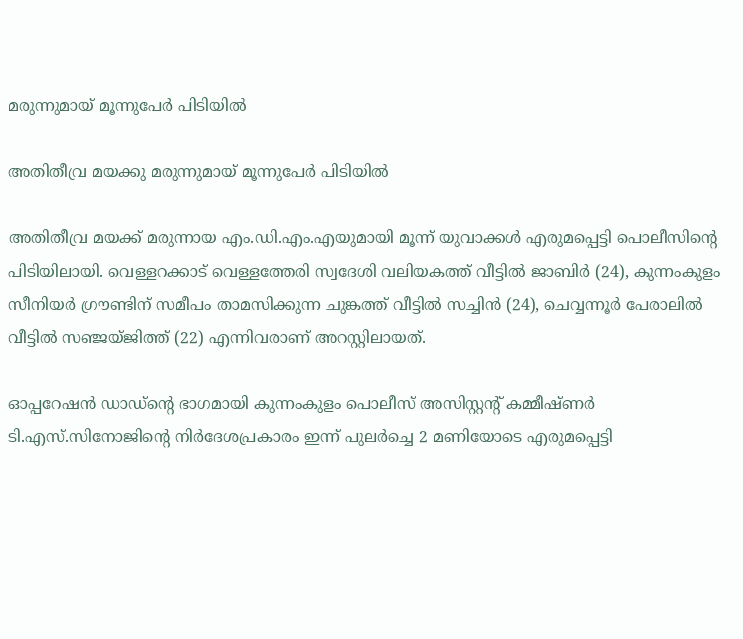മരുന്നുമായ് മൂന്നുപേര്‍ പിടിയില്‍

അതിതീവ്ര മയക്കു മരുന്നുമായ് മൂന്നുപേര്‍ പിടിയില്‍

അതിതീവ്ര മയക്ക് മരുന്നായ എം.ഡി.എം.എയുമായി മൂന്ന് യുവാക്കള്‍ എരുമപ്പെട്ടി പൊലീസിന്റെ പിടിയിലായി. വെള്ളറക്കാട് വെള്ളത്തേരി സ്വദേശി വലിയകത്ത് വീട്ടില്‍ ജാബിര്‍ (24), കുന്നംകുളം സീനിയര്‍ ഗ്രൗണ്ടിന് സമീപം താമസിക്കുന്ന ചുങ്കത്ത് വീട്ടില്‍ സച്ചിന്‍ (24), ചെവ്വന്നൂര്‍ പേരാലില്‍ വീട്ടില്‍ സഞ്ജയ്ജിത്ത് (22) എന്നിവരാണ് അറസ്റ്റിലായത്.

ഓപ്പറേഷന്‍ ഡാഡ്‌ന്റെ ഭാഗമായി കുന്നംകുളം പൊലീസ് അസിസ്റ്റന്റ് കമ്മീഷ്ണര്‍ ടി.എസ്.സിനോജിന്റെ നിര്‍ദേശപ്രകാരം ഇന്ന് പുലര്‍ച്ചെ 2 മണിയോടെ എരുമപ്പെട്ടി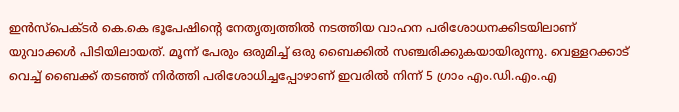ഇന്‍സ്‌പെക്ടര്‍ കെ.കെ ഭൂപേഷിന്റെ നേതൃത്വത്തില്‍ നടത്തിയ വാഹന പരിശോധനക്കിടയിലാണ് യുവാക്കള്‍ പിടിയിലായത്. മൂന്ന് പേരും ഒരുമിച്ച് ഒരു ബൈക്കില്‍ സഞ്ചരിക്കുകയായിരുന്നു. വെള്ളറക്കാട് വെച്ച് ബൈക്ക് തടഞ്ഞ് നിര്‍ത്തി പരിശോധിച്ചപ്പോഴാണ് ഇവരില്‍ നിന്ന് 5 ഗ്രാം എം.ഡി.എം.എ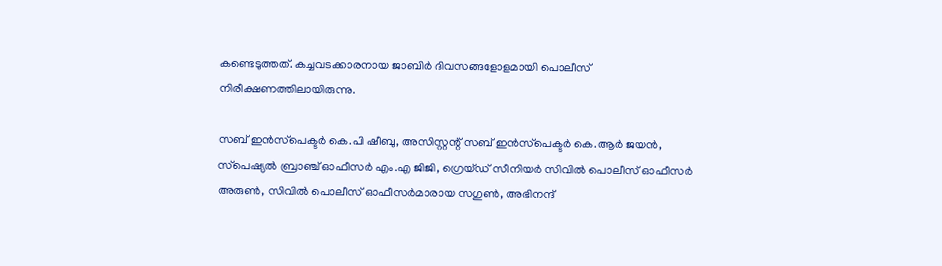കണ്ടെടുത്തത്. കച്ചവടക്കാരനായ ജാബിര്‍ ദിവസങ്ങളോളമായി പൊലീസ് നിരീക്ഷണത്തിലായിരുന്നു.

സബ് ഇന്‍സ്‌പെക്ടര്‍ കെ.പി ഷീബു, അസിസ്റ്റന്റ് സബ് ഇന്‍സ്‌പെക്ടര്‍ കെ.ആര്‍ ജയന്‍, സ്‌പെഷ്യല്‍ ബ്രാഞ്ച് ഓഫീസര്‍ എം.എ ജിജി, ഗ്രെയ്ഡ് സീനിയര്‍ സിവില്‍ പൊലീസ് ഓഫീസര്‍ അരുണ്‍, സിവില്‍ പൊലീസ് ഓഫീസര്‍മാരായ സഗുണ്‍, അഭിനന്ദ്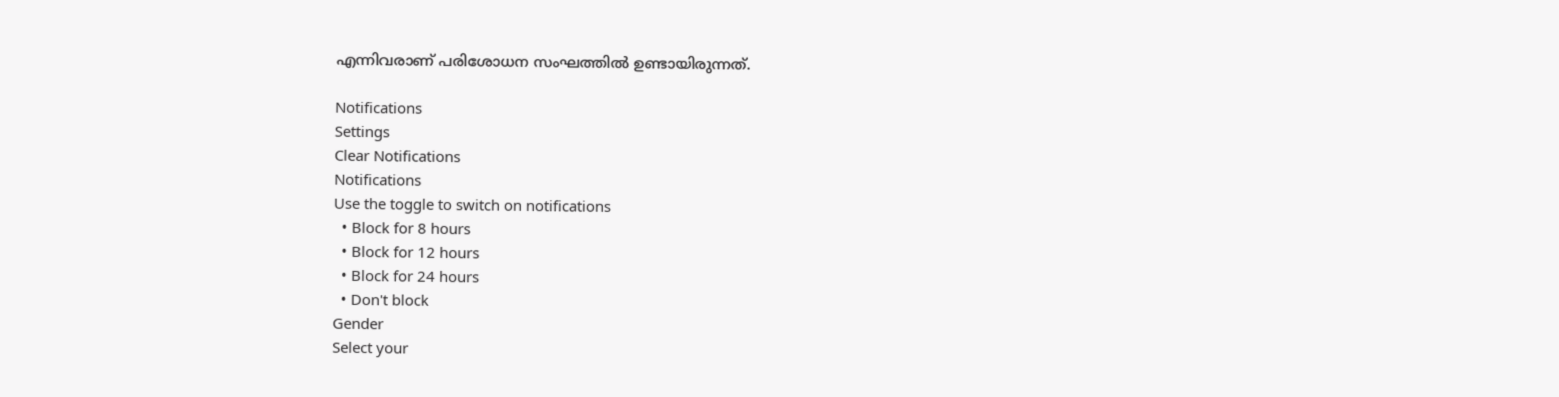എന്നിവരാണ് പരിശോധന സംഘത്തില്‍ ഉണ്ടായിരുന്നത്.

Notifications
Settings
Clear Notifications
Notifications
Use the toggle to switch on notifications
  • Block for 8 hours
  • Block for 12 hours
  • Block for 24 hours
  • Don't block
Gender
Select your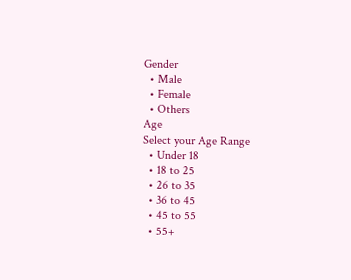Gender
  • Male
  • Female
  • Others
Age
Select your Age Range
  • Under 18
  • 18 to 25
  • 26 to 35
  • 36 to 45
  • 45 to 55
  • 55+